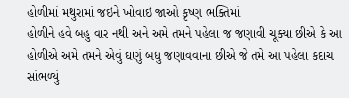હોળીમાં મથુરામાં જઇને ખોવાઇ જાઓ કૃષ્ણ ભક્તિમાં
હોળીને હવે બહુ વાર નથી અને અમે તમને પહેલા જ જણાવી ચૂક્યા છીએ કે આ હોળીએ અમે તમને એવું ઘણું બધુ જણાવવાના છીએ જે તમે આ પહેલા કદાચ સાંભળ્યું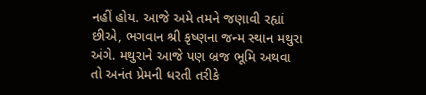નહીં હોય. આજે અમે તમને જણાવી રહ્યાં છીએ, ભગવાન શ્રી કૃષ્ણના જન્મ સ્થાન મથુરા અંગે. મથુરાને આજે પણ બ્રજ ભૂમિ અથવા તો અનંત પ્રેમની ધરતી તરીકે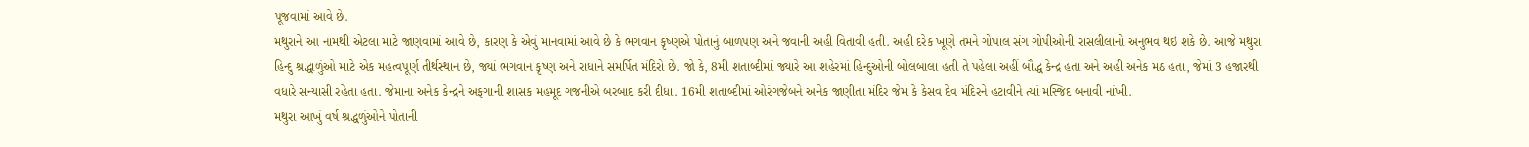પૂજવામાં આવે છે.
મથુરાને આ નામથી એટલા માટે જાણવામાં આવે છે, કારણ કે એવું માનવામાં આવે છે કે ભગવાન કૃષ્ણએ પોતાનું બાળપણ અને જવાની અહી વિતાવી હતી. અહી દરેક ખૂણે તમને ગોપાલ સંગ ગોપીઓની રાસલીલાનો અનુભવ થઇ શકે છે. આજે મથુરા હિન્દુ શ્રદ્ધાળુંઓ માટે એક મહત્વપૂર્ણ તીર્થસ્થાન છે, જ્યાં ભગવાન કૃષ્ણ અને રાધાને સમર્પિત મંદિરો છે. જો કે, 8મી શતાબ્દીમાં જ્યારે આ શહેરમાં હિન્દુઓની બોલબાલા હતી તે પહેલા અહીં બૌદ્ધ કેન્દ્ર હતા અને અહી અનેક મઠ હતા, જેમાં 3 હજારથી વધારે સન્યાસી રહેતા હતા. જેમાના અનેક કેન્દ્રને અફગાની શાસક મહમૂદ ગજનીએ બરબાદ કરી દીધા. 16મી શતાબ્દીમાં ઓરંગજેબને અનેક જાણીતા મંદિર જેમ કે કેસવ દેવ મંદિરને હટાવીને ત્યાં મસ્જિદ બનાવી નાંખી.
મથુરા આખું વર્ષ શ્રદ્ધળુંઓને પોતાની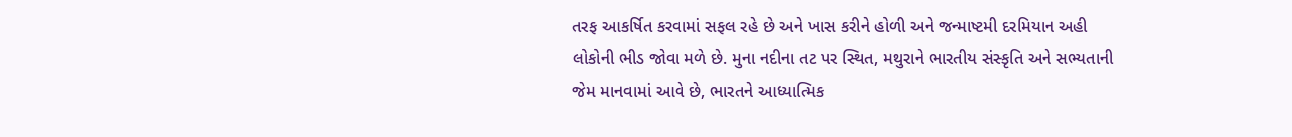તરફ આકર્ષિત કરવામાં સફલ રહે છે અને ખાસ કરીને હોળી અને જન્માષ્ટમી દરમિયાન અહી લોકોની ભીડ જોવા મળે છે. મુના નદીના તટ પર સ્થિત, મથુરાને ભારતીય સંસ્કૃતિ અને સભ્યતાની જેમ માનવામાં આવે છે, ભારતને આધ્યાત્મિક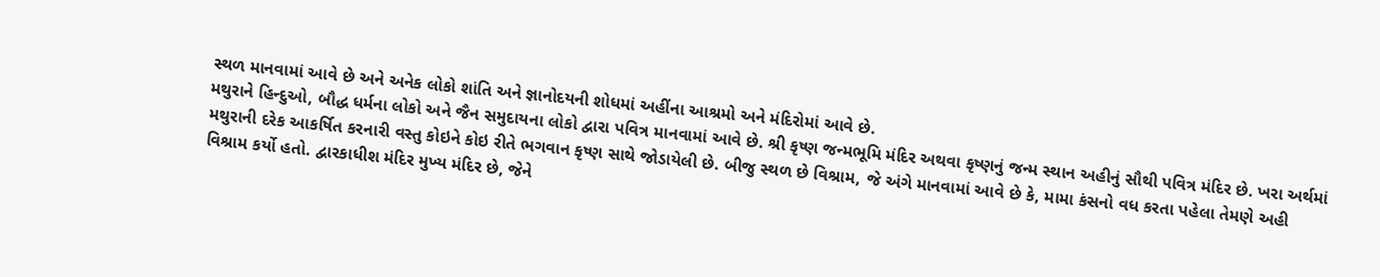સ્થળ માનવામાં આવે છે અને અનેક લોકો શાંતિ અને જ્ઞાનોદયની શોધમાં અહીંના આશ્રમો અને મંદિરોમાં આવે છે.
મથુરાને હિન્દુઓ, બૌદ્ધ ધર્મના લોકો અને જૈન સમુદાયના લોકો દ્વારા પવિત્ર માનવામાં આવે છે. શ્રી કૃષ્ણ જન્મભૂમિ મંદિર અથવા કૃષ્ણનું જન્મ સ્થાન અહીનું સૌથી પવિત્ર મંદિર છે. ખરા અર્થમાં મથુરાની દરેક આકર્ષિત કરનારી વસ્તુ કોઇને કોઇ રીતે ભગવાન કૃષ્ણ સાથે જોડાયેલી છે. બીજુ સ્થળ છે વિશ્રામ, જે અંગે માનવામાં આવે છે કે, મામા કંસનો વધ કરતા પહેલા તેમણે અહી વિશ્રામ કર્યો હતો. દ્વારકાધીશ મંદિર મુખ્ય મંદિર છે, જેને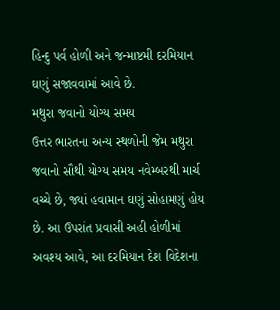હિન્દુ પર્વ હોળી અને જન્માષ્ટમી દરમિયાન ઘણું સજાવવામાં આવે છે.
મથુરા જવાનો યોગ્ય સમય
ઉત્તર ભારતના અન્ય સ્થળોની જેમ મથુરા જવાનો સૌથી યોગ્ય સમય નવેમ્બરથી માર્ચ વચ્ચે છે, જ્યાં હવામાન ઘણું સોહામણું હોય છે. આ ઉપરાંત પ્રવાસી અહી હોળીમાં અવશ્ય આવે, આ દરમિયાન દેશ વિદેશના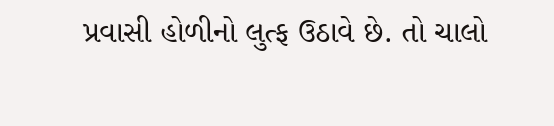પ્રવાસી હોળીનો લુત્ફ ઉઠાવે છે. તો ચાલો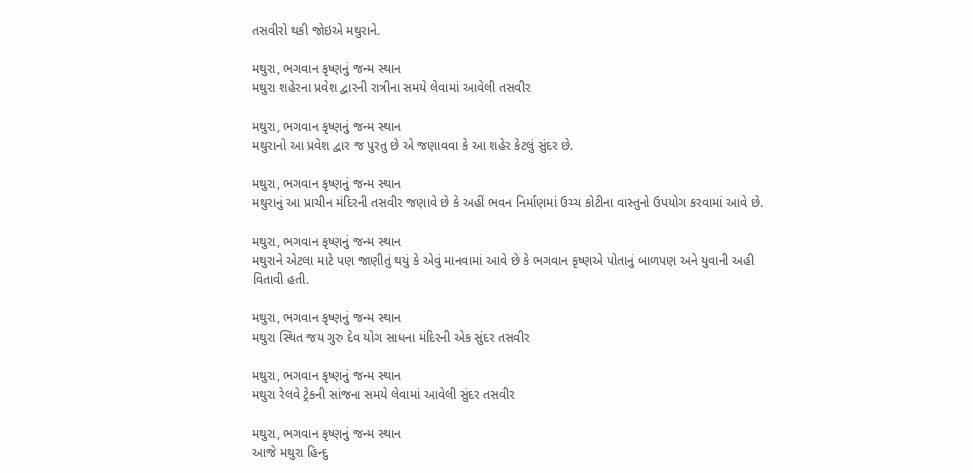તસવીરો થકી જોઇએ મથુરાને.

મથુરા, ભગવાન કૃષ્ણનું જન્મ સ્થાન
મથુરા શહેરના પ્રવેશ દ્વારની રાત્રીના સમયે લેવામાં આવેલી તસવીર

મથુરા, ભગવાન કૃષ્ણનું જન્મ સ્થાન
મથુરાનો આ પ્રવેશ દ્વાર જ પુરતુ છે એ જણાવવા કે આ શહેર કેટલું સુંદર છે.

મથુરા, ભગવાન કૃષ્ણનું જન્મ સ્થાન
મથુરાનું આ પ્રાચીન મંદિરની તસવીર જણાવે છે કે અહીં ભવન નિર્માણમાં ઉચ્ચ કોટીના વાસ્તુનો ઉપયોગ કરવામાં આવે છે.

મથુરા, ભગવાન કૃષ્ણનું જન્મ સ્થાન
મથુરાને એટલા માટે પણ જાણીતું થયું કે એવું માનવામાં આવે છે કે ભગવાન કૃષ્ણએ પોતાનું બાળપણ અને યુવાની અહી વિતાવી હતી.

મથુરા, ભગવાન કૃષ્ણનું જન્મ સ્થાન
મથુરા સ્થિત જય ગુરુ દેવ યોગ સાધના મંદિરની એક સુંદર તસવીર

મથુરા, ભગવાન કૃષ્ણનું જન્મ સ્થાન
મથુરા રેલવે ટ્રેકની સાંજના સમયે લેવામાં આવેલી સુંદર તસવીર

મથુરા, ભગવાન કૃષ્ણનું જન્મ સ્થાન
આજે મથુરા હિન્દુ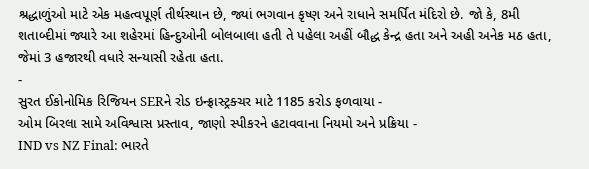શ્રદ્ધાળુંઓ માટે એક મહત્વપૂર્ણ તીર્થસ્થાન છે, જ્યાં ભગવાન કૃષ્ણ અને રાધાને સમર્પિત મંદિરો છે. જો કે, 8મી શતાબ્દીમાં જ્યારે આ શહેરમાં હિન્દુઓની બોલબાલા હતી તે પહેલા અહીં બૌદ્ધ કેન્દ્ર હતા અને અહી અનેક મઠ હતા, જેમાં 3 હજારથી વધારે સન્યાસી રહેતા હતા.
-
સુરત ઈકોનોમિક રિજિયન SERને રોડ ઇન્ફ્રાસ્ટ્રક્ચર માટે 1185 કરોડ ફળવાયા -
ઓમ બિરલા સામે અવિશ્વાસ પ્રસ્તાવ, જાણો સ્પીકરને હટાવવાના નિયમો અને પ્રક્રિયા -
IND vs NZ Final: ભારતે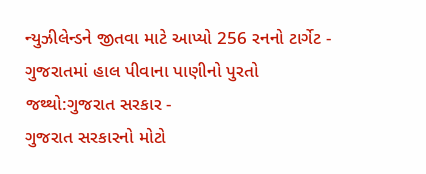ન્યુઝીલેન્ડને જીતવા માટે આપ્યો 256 રનનો ટાર્ગેટ -
ગુજરાતમાં હાલ પીવાના પાણીનો પુરતો જથ્થો:ગુજરાત સરકાર -
ગુજરાત સરકારનો મોટો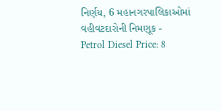નિર્ણય, 6 મહાનગરપાલિકાઓમાં વહીવટદારોની નિમણૂક -
Petrol Diesel Price: 8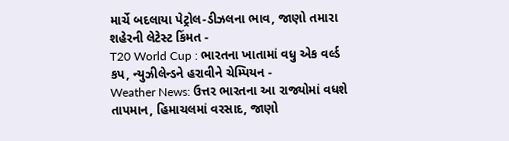માર્ચે બદલાયા પેટ્રોલ-ડીઝલના ભાવ, જાણો તમારા શહેરની લેટેસ્ટ કિંમત -
T20 World Cup : ભારતના ખાતામાં વધુ એક વર્લ્ડ કપ, ન્યુઝીલેન્ડને હરાવીને ચેમ્પિયન -
Weather News: ઉત્તર ભારતના આ રાજ્યોમાં વધશે તાપમાન, હિમાચલમાં વરસાદ, જાણો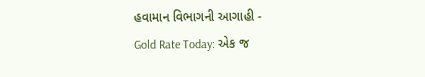હવામાન વિભાગની આગાહી -
Gold Rate Today: એક જ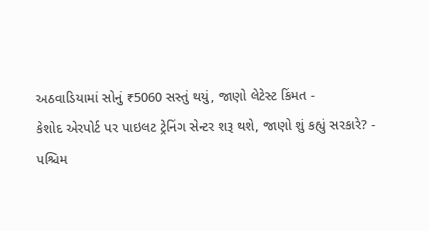અઠવાડિયામાં સોનું ₹5060 સસ્તું થયું, જાણો લેટેસ્ટ કિંમત -
કેશોદ એરપોર્ટ પર પાઇલટ ટ્રેનિંગ સેન્ટર શરૂ થશે, જાણો શું કહ્યું સરકારે? -
પશ્ચિમ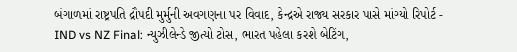બંગાળમાં રાષ્ટ્રપતિ દ્રૌપદી મુર્મુની અવગણના પર વિવાદ, કેન્દ્રએ રાજ્ય સરકાર પાસે માંગ્યો રિપોર્ટ -
IND vs NZ Final: ન્યુઝીલેન્ડે જીત્યો ટોસ, ભારત પહેલા કરશે બેટિંગ,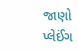જાણો પ્લેઈંગ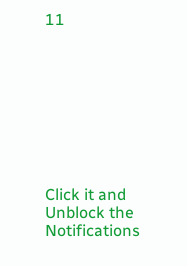11









Click it and Unblock the Notifications